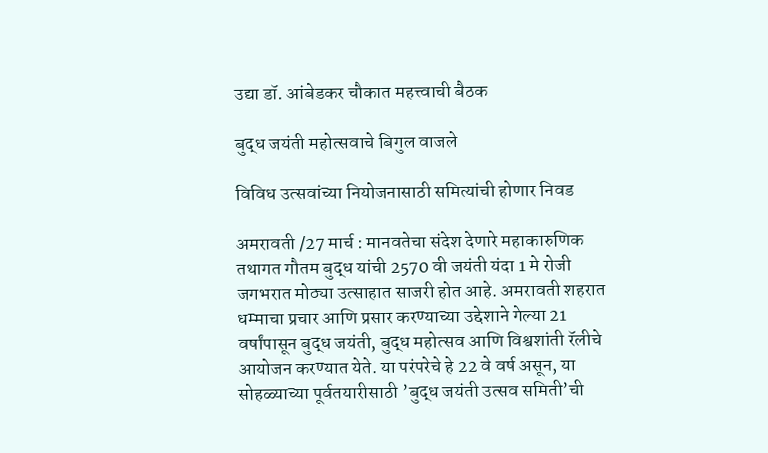उद्या डॉ. आंबेडकर चौकात महत्त्वाची बैठक

बुद्ध जयंती महोत्सवाचे बिगुल वाजले

विविध उत्सवांच्या नियोजनासाठी समित्यांची होणार निवड

अमरावती /27 मार्च : मानवतेचा संदेश देणारे महाकारुणिक तथागत गौतम बुद्ध यांची 2570 वी जयंती यंदा 1 मे रोजी जगभरात मोठ्या उत्साहात साजरी होत आहे. अमरावती शहरात धम्माचा प्रचार आणि प्रसार करण्याच्या उद्देशाने गेल्या 21 वर्षांपासून बुद्ध जयंती, बुद्ध महोत्सव आणि विश्वशांती रॅलीचे आयोजन करण्यात येते. या परंपरेचे हे 22 वे वर्ष असून, या सोहळ्याच्या पूर्वतयारीसाठी ’बुद्ध जयंती उत्सव समिती’ची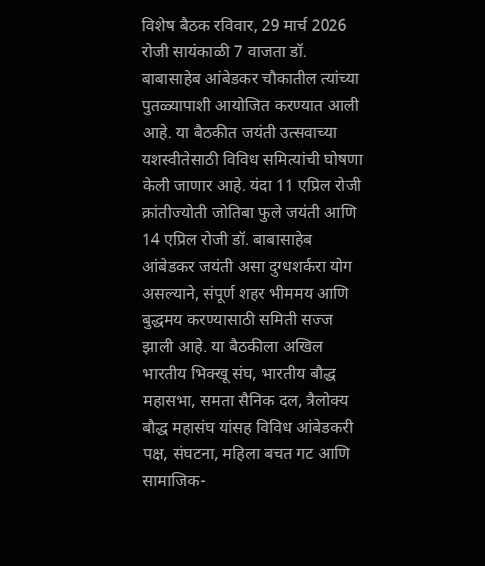विशेष बैठक रविवार, 29 मार्च 2026 रोजी सायंकाळी 7 वाजता डॉ. बाबासाहेब आंबेडकर चौकातील त्यांच्या पुतळ्यापाशी आयोजित करण्यात आली आहे. या बैठकीत जयंती उत्सवाच्या यशस्वीतेसाठी विविध समित्यांची घोषणा केली जाणार आहे. यंदा 11 एप्रिल रोजी क्रांतीज्योती जोतिबा फुले जयंती आणि 14 एप्रिल रोजी डॉ. बाबासाहेब आंबेडकर जयंती असा दुग्धशर्करा योग असल्याने, संपूर्ण शहर भीममय आणि बुद्धमय करण्यासाठी समिती सज्ज झाली आहे. या बैठकीला अखिल भारतीय भिक्खू संघ, भारतीय बौद्ध महासभा, समता सैनिक दल, त्रैलोक्य बौद्ध महासंघ यांसह विविध आंबेडकरी पक्ष, संघटना, महिला बचत गट आणि सामाजिक-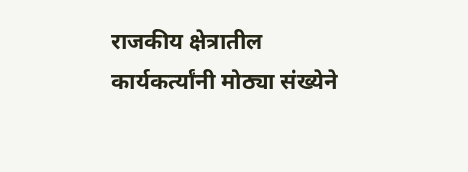राजकीय क्षेत्रातील कार्यकर्त्यांनी मोठ्या संख्येने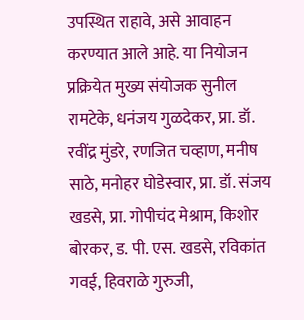उपस्थित राहावे, असे आवाहन करण्यात आले आहे. या नियोजन प्रक्रियेत मुख्य संयोजक सुनील रामटेके, धनंजय गुळदेकर, प्रा. डॉ. रवींद्र मुंडरे, रणजित चव्हाण, मनीष साठे, मनोहर घोडेस्वार, प्रा. डॉ. संजय खडसे, प्रा. गोपीचंद मेश्राम, किशोर बोरकर, ड. पी. एस. खडसे, रविकांत गवई, हिवराळे गुरुजी,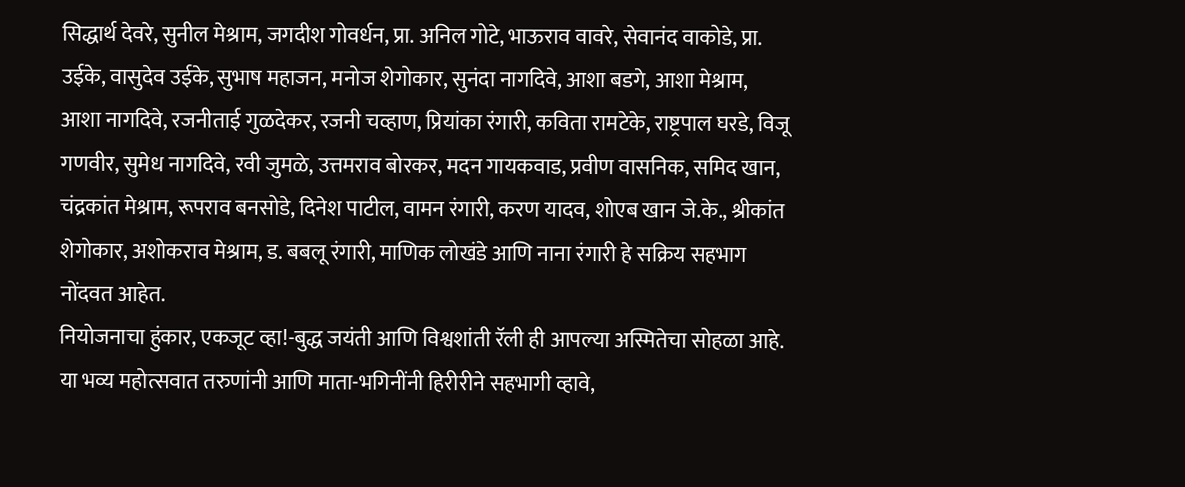सिद्धार्थ देवरे, सुनील मेश्राम, जगदीश गोवर्धन, प्रा. अनिल गोटे, भाऊराव वावरे, सेवानंद वाकोडे, प्रा. उईके, वासुदेव उईके, सुभाष महाजन, मनोज शेगोकार, सुनंदा नागदिवे, आशा बडगे, आशा मेश्राम, आशा नागदिवे, रजनीताई गुळदेकर, रजनी चव्हाण, प्रियांका रंगारी, कविता रामटेके, राष्ट्रपाल घरडे, विजू गणवीर, सुमेध नागदिवे, रवी जुमळे, उत्तमराव बोरकर, मदन गायकवाड, प्रवीण वासनिक, समिद खान, चंद्रकांत मेश्राम, रूपराव बनसोडे, दिनेश पाटील, वामन रंगारी, करण यादव, शोएब खान जे.के., श्रीकांत शेगोकार, अशोकराव मेश्राम, ड. बबलू रंगारी, माणिक लोखंडे आणि नाना रंगारी हे सक्रिय सहभाग नोंदवत आहेत.
नियोजनाचा हुंकार, एकजूट व्हा!-बुद्ध जयंती आणि विश्वशांती रॅली ही आपल्या अस्मितेचा सोहळा आहे. या भव्य महोत्सवात तरुणांनी आणि माता-भगिनींनी हिरीरीने सहभागी व्हावे,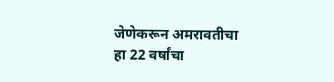जेणेकरून अमरावतीचा हा 22 वर्षांचा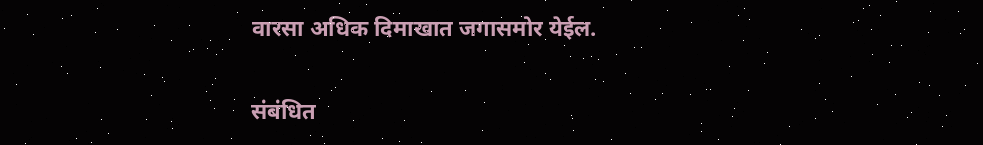वारसा अधिक दिमाखात जगासमोर येईल.

संबंधित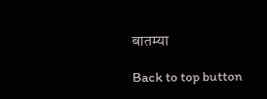बातम्या

Back to top button